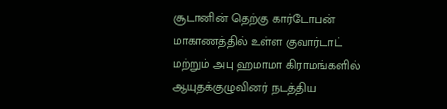சூடானின் தெற்கு கார்டோபன் மாகாணத்தில் உள்ள குவார்டாட் மற்றும் அபு ஹமாமா கிராமங்களில் ஆயுதக்குழுவினர் நடத்திய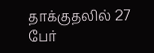தாக்குதலில் 27 பேர்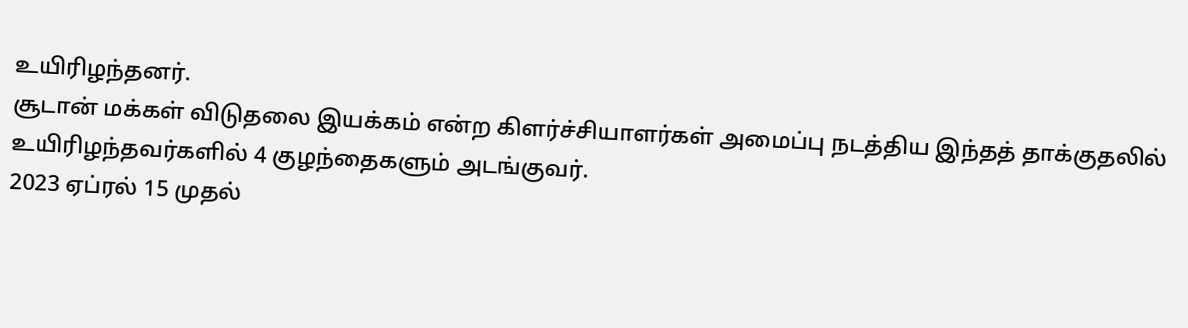உயிரிழந்தனர்.
சூடான் மக்கள் விடுதலை இயக்கம் என்ற கிளர்ச்சியாளர்கள் அமைப்பு நடத்திய இந்தத் தாக்குதலில் உயிரிழந்தவர்களில் 4 குழந்தைகளும் அடங்குவர்.
2023 ஏப்ரல் 15 முதல்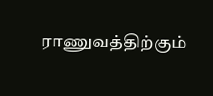ராணுவத்திற்கும்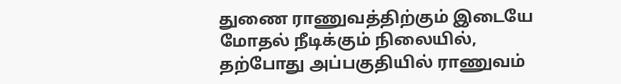துணை ராணுவத்திற்கும் இடையே மோதல் நீடிக்கும் நிலையில், தற்போது அப்பகுதியில் ராணுவம்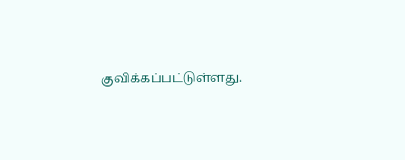குவிக்கப்பட்டுள்ளது.